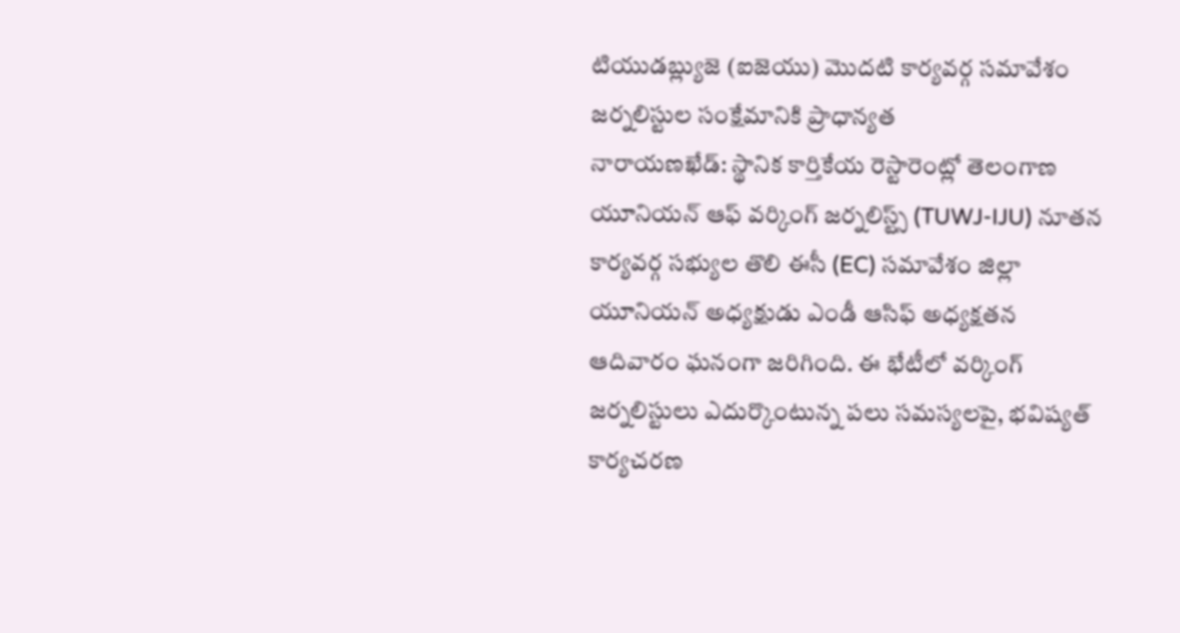టియుడబ్ల్యుజె (ఐజెయు) మొదటి కార్యవర్గ సమావేశం
జర్నలిస్టుల సంక్షేమానికి ప్రాధాన్యత
నారాయణఖేడ్: స్థానిక కార్తికేయ రెస్టారెంట్లో తెలంగాణ యూనియన్ ఆఫ్ వర్కింగ్ జర్నలిస్ట్స్ (TUWJ-IJU) నూతన కార్యవర్గ సభ్యుల తొలి ఈసీ (EC) సమావేశం జిల్లా యూనియన్ అధ్యక్షుడు ఎండీ ఆసిఫ్ అధ్యక్షతన ఆదివారం ఘనంగా జరిగింది. ఈ భేటీలో వర్కింగ్ జర్నలిస్టులు ఎదుర్కొంటున్న పలు సమస్యలపై, భవిష్యత్ కార్యచరణ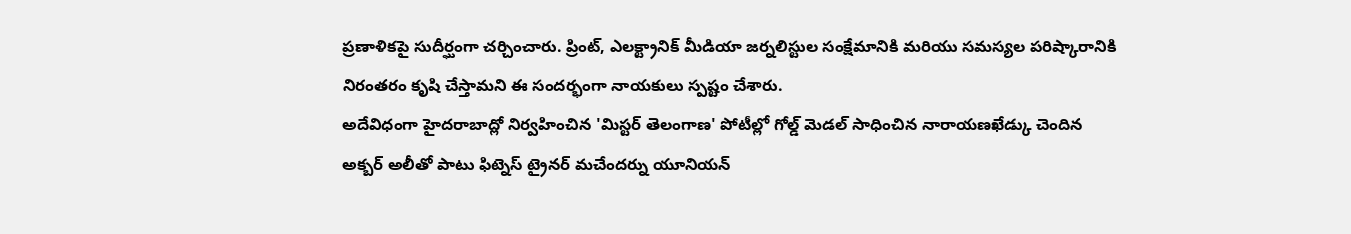ప్రణాళికపై సుదీర్ఘంగా చర్చించారు. ప్రింట్, ఎలక్ట్రానిక్ మీడియా జర్నలిస్టుల సంక్షేమానికి మరియు సమస్యల పరిష్కారానికి నిరంతరం కృషి చేస్తామని ఈ సందర్భంగా నాయకులు స్పష్టం చేశారు.
అదేవిధంగా హైదరాబాద్లో నిర్వహించిన 'మిస్టర్ తెలంగాణ' పోటీల్లో గోల్డ్ మెడల్ సాధించిన నారాయణఖేడ్కు చెందిన అక్బర్ అలీతో పాటు ఫిట్నెస్ ట్రైనర్ మచేందర్ను యూనియన్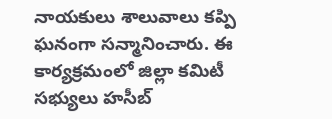నాయకులు శాలువాలు కప్పి ఘనంగా సన్మానించారు. ఈ కార్యక్రమంలో జిల్లా కమిటీ సభ్యులు హసీబ్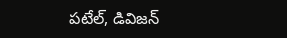పటేల్, డివిజన్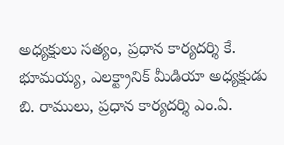అధ్యక్షులు సత్యం, ప్రధాన కార్యదర్శి కే. భూమయ్య, ఎలక్ట్రానిక్ మీడియా అధ్యక్షుడు బి. రాములు, ప్రధాన కార్యదర్శి ఎం.ఏ.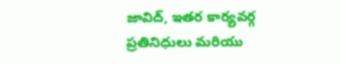జావిద్, ఇతర కార్యవర్గ ప్రతినిధులు మరియు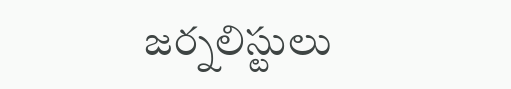జర్నలిస్టులు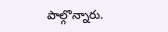పాల్గొన్నారు.